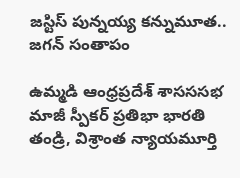జస్టిస్ పున్నయ్య కన్నుమూత.. జగన్ సంతాపం

ఉమ్మడి ఆంధ్రప్రదేశ్ శాసససభ మాజీ స్పీకర్ ప్రతిభా భారతి తండ్రి, విశ్రాంత న్యాయమూర్తి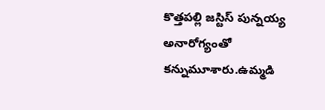కొత్తపల్లి జస్టిస్ పున్నయ్య అనారోగ్యంతో కన్నుమూశారు.ఉమ్మడి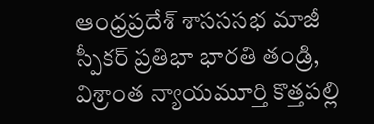ఆంధ్రప్రదేశ్ శాసససభ మాజీ స్పీకర్ ప్రతిభా భారతి తండ్రి, విశ్రాంత న్యాయమూర్తి కొత్తపల్లి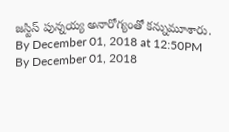జస్టిస్ పున్నయ్య అనారోగ్యంతో కన్నుమూశారు.
By December 01, 2018 at 12:50PM
By December 01, 2018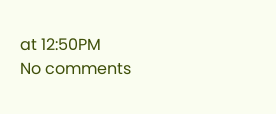at 12:50PM
No comments